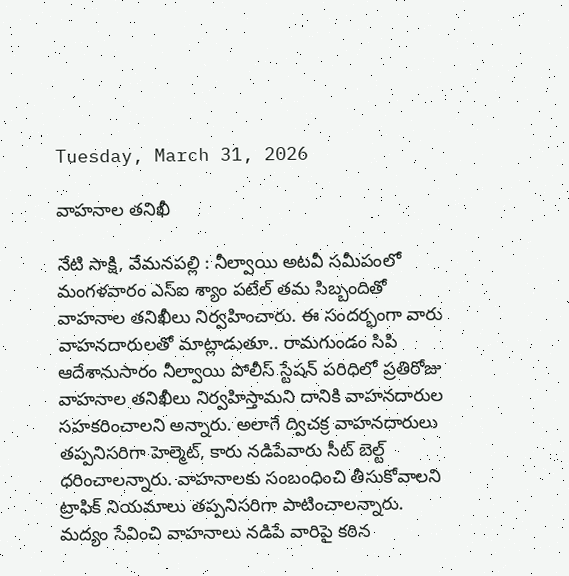Tuesday, March 31, 2026

వాహనాల తనిఖీ

నేటి సాక్షి, వేమనపల్లి : నీల్వాయి అటవీ సమీపంలో మంగళవారం ఎస్‌ఐ శ్యాం పటేల్ తమ సిబ్బందితో వాహనాల తనిఖీలు నిర్వహించారు. ఈ సందర్భంగా వారు వాహనదారులతో మాట్లాడుతూ.. రామగుండం సిపి ఆదేశానుసారం నీల్వాయి పోలీస్ స్టేషన్ పరిధిలో ప్రతిరోజు వాహనాల తనిఖీలు నిర్వహిస్తామని దానికి వాహనదారుల సహకరించాలని అన్నారు. అలాగే ద్విచక్ర వాహనదారులు తప్పనిసరిగా హెల్మెట్‌, కారు నడిపేవారు సీట్‌ బెల్ట్‌ ధరించాలన్నారు. వాహనాలకు సంబంధించి తీసుకోవాలని ట్రాఫిక్‌ నియమాలు తప్పనిసరిగా పాటించాలన్నారు. మద్యం సేవించి వాహనాలు నడిపే వారిపై కఠిన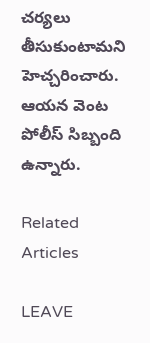చర్యలు తీసుకుంటామని హెచ్చరించారు. ఆయన వెంట పోలీస్‌ సిబ్బంది ఉన్నారు.

Related Articles

LEAVE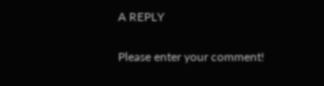A REPLY

Please enter your comment!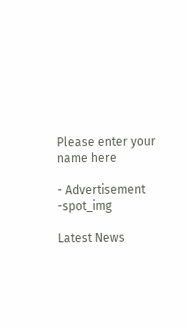Please enter your name here

- Advertisement -spot_img

Latest News